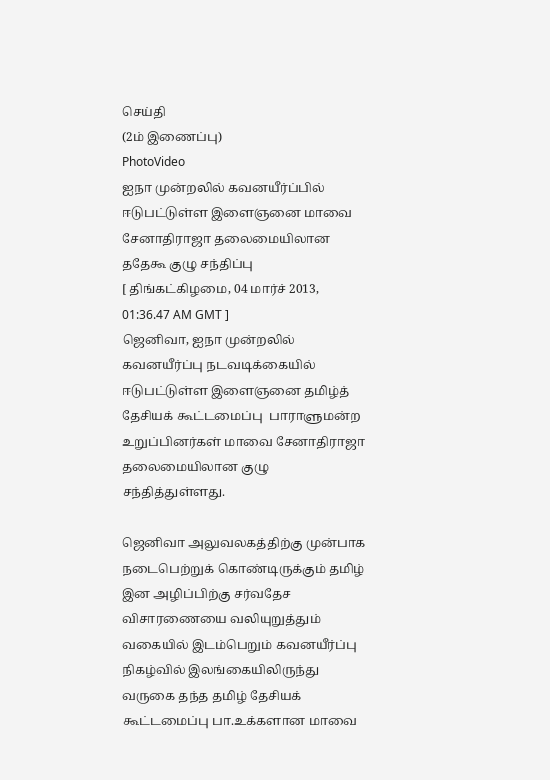செய்தி
(2ம் இணைப்பு)
PhotoVideo
ஐநா முன்றலில் கவனயீர்ப்பில் ஈடுபட்டுள்ள இளைஞனை மாவை சேனாதிராஜா தலைமையிலான ததேகூ குழு சந்திப்பு
[ திங்கட்கிழமை, 04 மார்ச் 2013, 01:36.47 AM GMT ]
ஜெனிவா, ஐநா முன்றலில் கவனயீர்ப்பு நடவடிக்கையில் ஈடுபட்டுள்ள இளைஞனை தமிழ்த் தேசியக் கூட்டமைப்பு  பாராளுமன்ற உறுப்பினர்கள் மாவை சேனாதிராஜா தலைமையிலான குழு சந்தித்துள்ளது.

ஜெனிவா அலுவலகத்திற்கு முன்பாக நடைபெற்றுக் கொண்டிருக்கும் தமிழ் இன அழிப்பிற்கு சர்வதேச விசாரணையை வலியுறுத்தும் வகையில் இடம்பெறும் கவனயீர்ப்பு நிகழ்வில் இலங்கையிலிருந்து வருகை தந்த தமிழ் தேசியக் கூட்டமைப்பு பா.உக்களான மாவை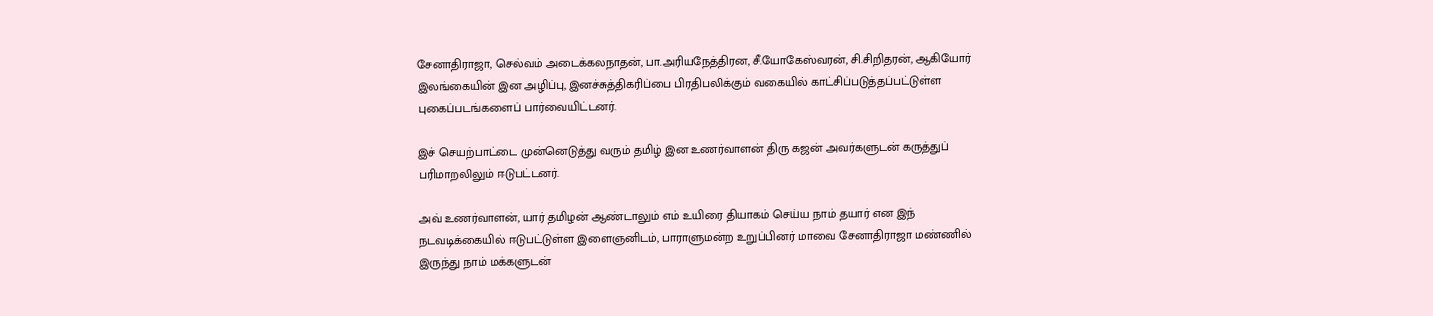சேனாதிராஜா, செல்வம் அடைக்கலநாதன், பா.அரியநேத்திரன, சீ.யோகேஸ்வரன், சி.சிறிதரன், ஆகியோர் இலங்கையின் இன அழிப்பு, இனச்சுத்திகரிப்பை பிரதிபலிக்கும் வகையில் காட்சிப்படுத்தப்பட்டுள்ள புகைப்படங்களைப் பார்வையிட்டனர்.

இச் செயற்பாட்டை முன்னெடுத்து வரும் தமிழ் இன உணர்வாளன் திரு கஜன் அவர்களுடன் கருத்துப் பரிமாறலிலும் ஈடுபட்டனர்.

அவ் உணர்வாளன், யார் தமிழன் ஆண்டாலும் எம் உயிரை தியாகம் செய்ய நாம் தயார் என இந் நடவடிக்கையில் ஈடுபட்டுள்ள இளைஞனிடம், பாராளுமன்ற உறுப்பினர் மாவை சேனாதிராஜா மண்ணில் இருந்து நாம் மக்களுடன்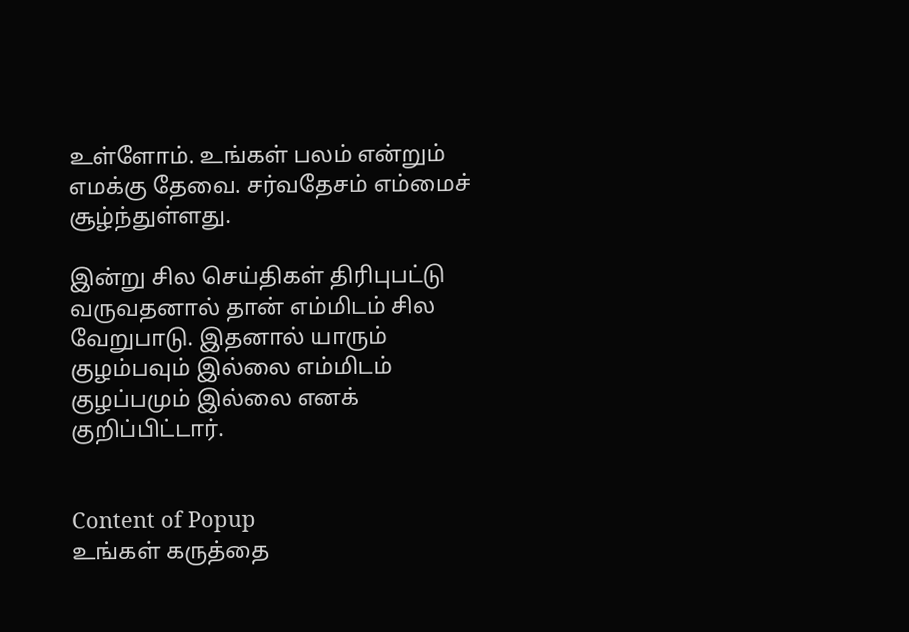உள்ளோம். உங்கள் பலம் என்றும் எமக்கு தேவை. சர்வதேசம் எம்மைச் சூழ்ந்துள்ளது.

இன்று சில செய்திகள் திரிபுபட்டு வருவதனால் தான் எம்மிடம் சில வேறுபாடு. இதனால் யாரும் குழம்பவும் இல்லை எம்மிடம் குழப்பமும் இல்லை எனக் குறிப்பிட்டார்.


Content of Popup
உங்கள் கருத்தை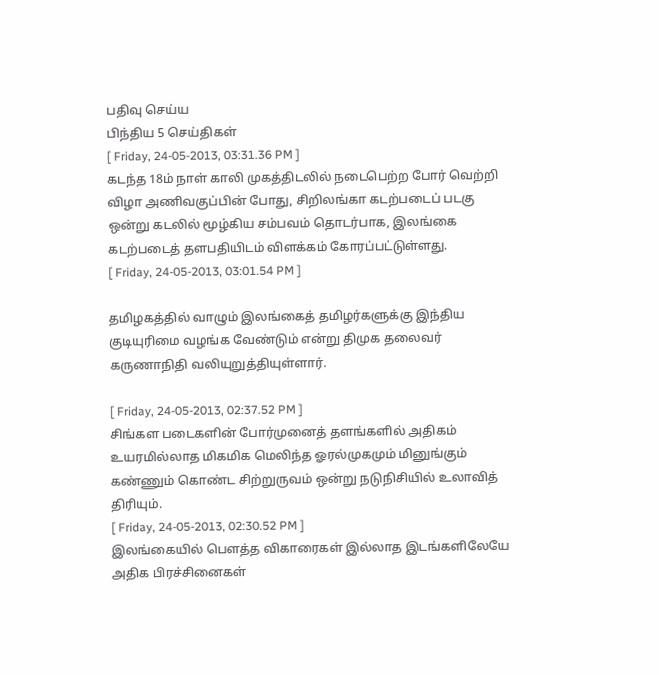பதிவு செய்ய
பிந்திய 5 செய்திகள்
[ Friday, 24-05-2013, 03:31.36 PM ]
கடந்த 18ம் நாள் காலி முகத்திடலில் நடைபெற்ற போர் வெற்றி விழா அணிவகுப்பின் போது, சிறிலங்கா கடற்படைப் படகு ஒன்று கடலில் மூழ்கிய சம்பவம் தொடர்பாக, இலங்கை கடற்படைத் தளபதியிடம் விளக்கம் கோரப்பட்டுள்ளது.
[ Friday, 24-05-2013, 03:01.54 PM ]

தமிழகத்தில் வாழும் இலங்கைத் தமிழர்களுக்கு இந்திய குடியுரிமை வழங்க வேண்டும் என்று திமுக தலைவர் கருணாநிதி வலியுறுத்தியுள்ளார்.

[ Friday, 24-05-2013, 02:37.52 PM ]
சிங்கள படைகளின் போர்முனைத் தளங்களில் அதிகம் உயரமில்லாத மிகமிக மெலிந்த ஓரல்முகமும் மினுங்கும் கண்ணும் கொண்ட சிற்றுருவம் ஒன்று நடுநிசியில் உலாவித் திரியும்.
[ Friday, 24-05-2013, 02:30.52 PM ]
இலங்கையில் பௌத்த விகாரைகள் இல்லாத இடங்களிலேயே அதிக பிரச்சினைகள்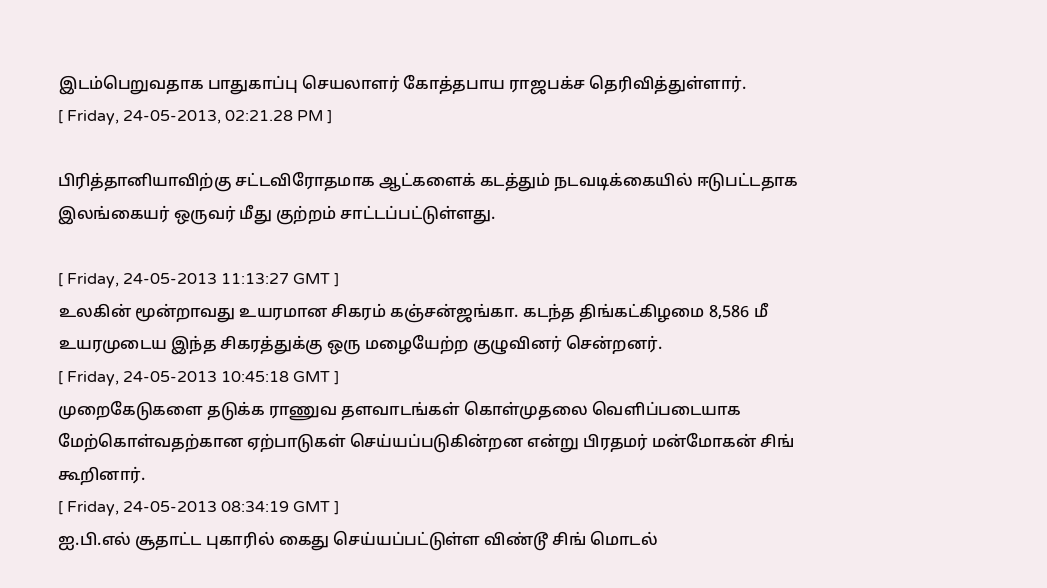இடம்பெறுவதாக பாதுகாப்பு செயலாளர் கோத்தபாய ராஜபக்ச தெரிவித்துள்ளார்.
[ Friday, 24-05-2013, 02:21.28 PM ]

பிரித்தானியாவிற்கு சட்டவிரோதமாக ஆட்களைக் கடத்தும் நடவடிக்கையில் ஈடுபட்டதாக இலங்கையர் ஒருவர் மீது குற்றம் சாட்டப்பட்டுள்ளது.

[ Friday, 24-05-2013 11:13:27 GMT ]
உலகின் மூன்றாவது உயரமான சிகரம் கஞ்சன்ஜங்கா. கடந்த திங்கட்கிழமை 8,586 மீ உயரமுடைய இந்த சிகரத்துக்கு ஒரு மழையேற்ற குழுவினர் சென்றனர்.
[ Friday, 24-05-2013 10:45:18 GMT ]
முறைகேடுகளை தடுக்க ராணுவ தளவாடங்கள் கொள்முதலை வெளிப்படையாக மேற்கொள்வதற்கான ஏற்பாடுகள் செய்யப்படுகின்றன என்று பிரதமர் மன்மோகன் சிங் கூறினார்.
[ Friday, 24-05-2013 08:34:19 GMT ]
ஐ.பி.எல் சூதாட்ட புகாரில் கைது செய்யப்பட்டுள்ள விண்டூ சிங் மொடல்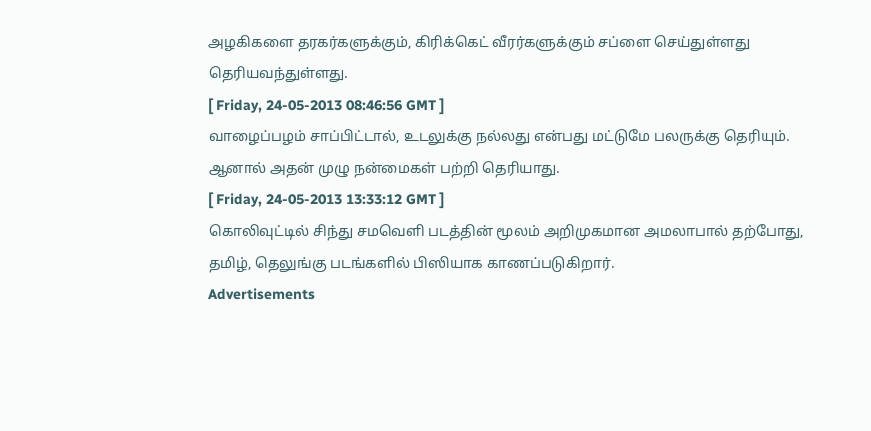அழகிகளை தரகர்களுக்கும், கிரிக்கெட் வீரர்களுக்கும் சப்ளை செய்துள்ளது தெரியவந்துள்ளது.
[ Friday, 24-05-2013 08:46:56 GMT ]
வாழைப்பழம் சாப்பிட்டால், உடலுக்கு நல்லது என்பது மட்டுமே பலருக்கு தெரியும். ஆனால் அதன் முழு நன்மைகள் பற்றி தெரியாது.
[ Friday, 24-05-2013 13:33:12 GMT ]
கொலிவுட்டில் சிந்து சமவெளி படத்தின் மூலம் அறிமுகமான அமலாபால் தற்போது, தமிழ், தெலுங்கு படங்களில் பிஸியாக காணப்படுகிறார்.
Advertisements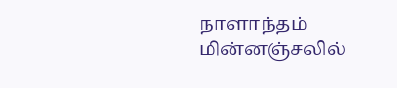நாளாந்தம் மின்னஞ்சலில்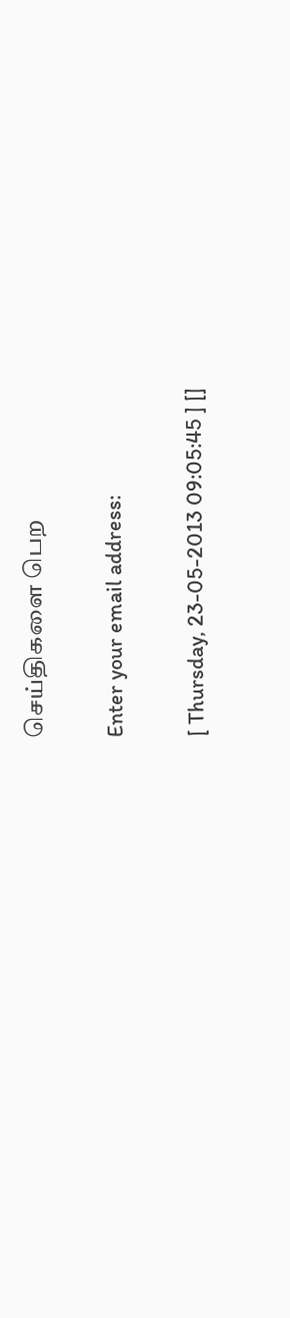செய்திகளை பெற

Enter your email address:

[ Thursday, 23-05-2013 09:05:45 ] []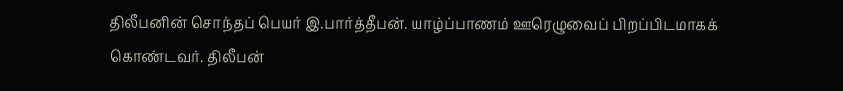திலீபனின் சொந்தப் பெயர் இ.பார்த்தீபன். யாழ்ப்பாணம் ஊரெழுவைப் பிறப்பிடமாகக் கொண்டவர். திலீபன்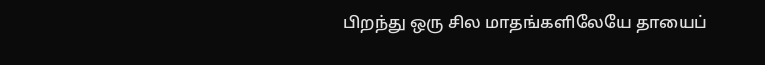பிறந்து ஒரு சில மாதங்களிலேயே தாயைப்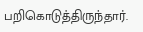பறிகொடுத்திருந்தார்.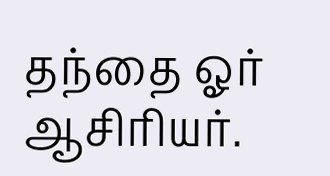தந்தை ஓர் ஆசிரியர்.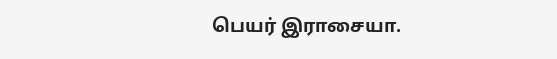பெயர் இராசையா.